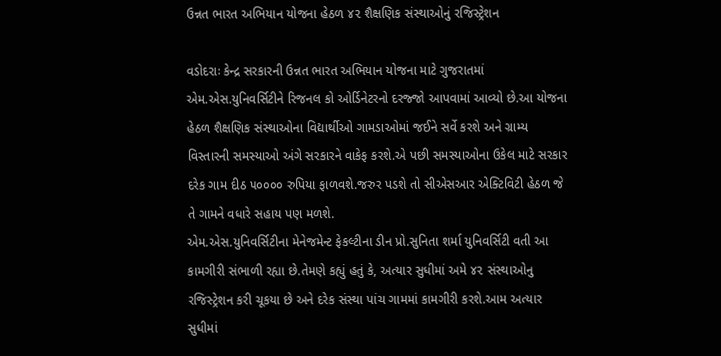ઉન્નત ભારત અભિયાન યોજના હેઠળ ૪૨ શૈક્ષણિક સંસ્થાઓનું રજિસ્ટ્રેશન

વડોદરાઃ કેન્દ્ર સરકારની ઉન્નત ભારત અભિયાન યોજના માટે ગુજરાતમાં એમ.એસ.યુનિવર્સિટીને રિજનલ કો ઓર્ડિનેટરનો દરજ્જો આપવામાં આવ્યો છે.આ યોજના હેઠળ શૈક્ષણિક સંસ્થાઓના વિદ્યાર્થીઓ ગામડાઓમાં જઈને સર્વે કરશે અને ગ્રામ્ય વિસ્તારની સમસ્યાઓ અંગે સરકારને વાકેફ કરશે.એ પછી સમસ્યાઓના ઉકેલ માટે સરકાર દરેક ગામ દીઠ ૫૦૦૦૦ રુપિયા ફાળવશે.જરુર પડશે તો સીએસઆર એક્ટિવિટી હેઠળ જે તે ગામને વધારે સહાય પણ મળશે.
એમ.એસ.યુનિવર્સિટીના મેનેજમેન્ટ ફેકલ્ટીના ડીન પ્રો.સુનિતા શર્મા યુનિવર્સિટી વતી આ કામગીરી સંભાળી રહ્યા છે.તેમણે કહ્યું હતું કે, અત્યાર સુધીમાં અમે ૪૨ સંસ્થાઓનુ રજિસ્ટ્રેશન કરી ચૂકયા છે અને દરેક સંસ્થા પાંચ ગામમાં કામગીરી કરશે.આમ અત્યાર સુધીમાં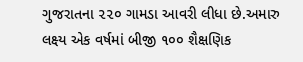ગુજરાતના ૨૨૦ ગામડા આવરી લીધા છે.અમારુ લક્ષ્ય એક વર્ષમાં બીજી ૧૦૦ શૈક્ષણિક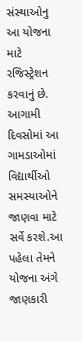સંસ્થાઓનુ આ યોજના માટે રજિસ્ટ્રેશન કરવાનું છે.
આગામી દિવસોમાં આ ગામડાઓમાં વિદ્યાર્થીઓ સમસ્યાઓને જાણવા માટે સર્વે કરશે.આ પહેલા તેમને યોજના અંગે જાણકારી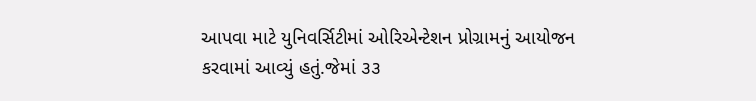આપવા માટે યુનિવર્સિટીમાં ઓરિએન્ટેશન પ્રોગ્રામનું આયોજન કરવામાં આવ્યું હતું.જેમાં ૩૩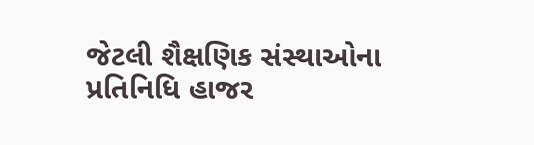જેટલી શૈક્ષણિક સંસ્થાઓના પ્રતિનિધિ હાજર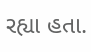રહ્યા હતા.